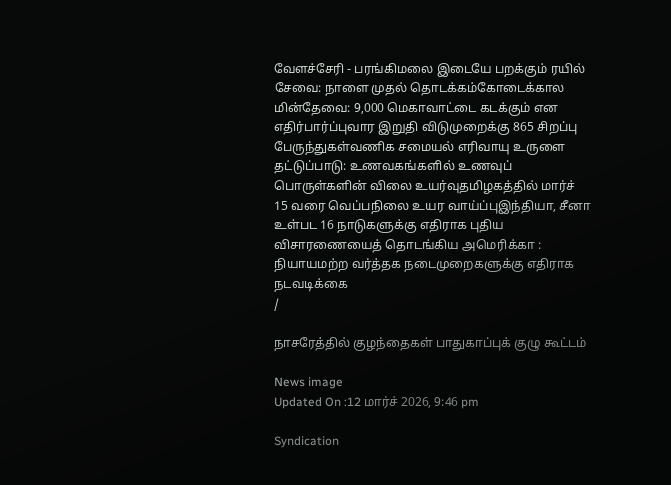வேளச்சேரி - பரங்கிமலை இடையே பறக்கும் ரயில் சேவை: நாளை முதல் தொடக்கம்கோடைக்கால மின்தேவை: 9,000 மெகாவாட்டை கடக்கும் என எதிர்பார்ப்புவார இறுதி விடுமுறைக்கு 865 சிறப்பு பேருந்துகள்வணிக சமையல் எரிவாயு உருளை தட்டுப்பாடு: உணவகங்களில் உணவுப் பொருள்களின் விலை உயர்வுதமிழகத்தில் மார்ச் 15 வரை வெப்பநிலை உயர வாய்ப்புஇந்தியா, சீனா உள்பட 16 நாடுகளுக்கு எதிராக புதிய விசாரணையைத் தொடங்கிய அமெரிக்கா : நியாயமற்ற வர்த்தக நடைமுறைகளுக்கு எதிராக நடவடிக்கை
/

நாசரேத்தில் குழந்தைகள் பாதுகாப்புக் குழு கூட்டம்

News image
Updated On :12 மார்ச் 2026, 9:46 pm

Syndication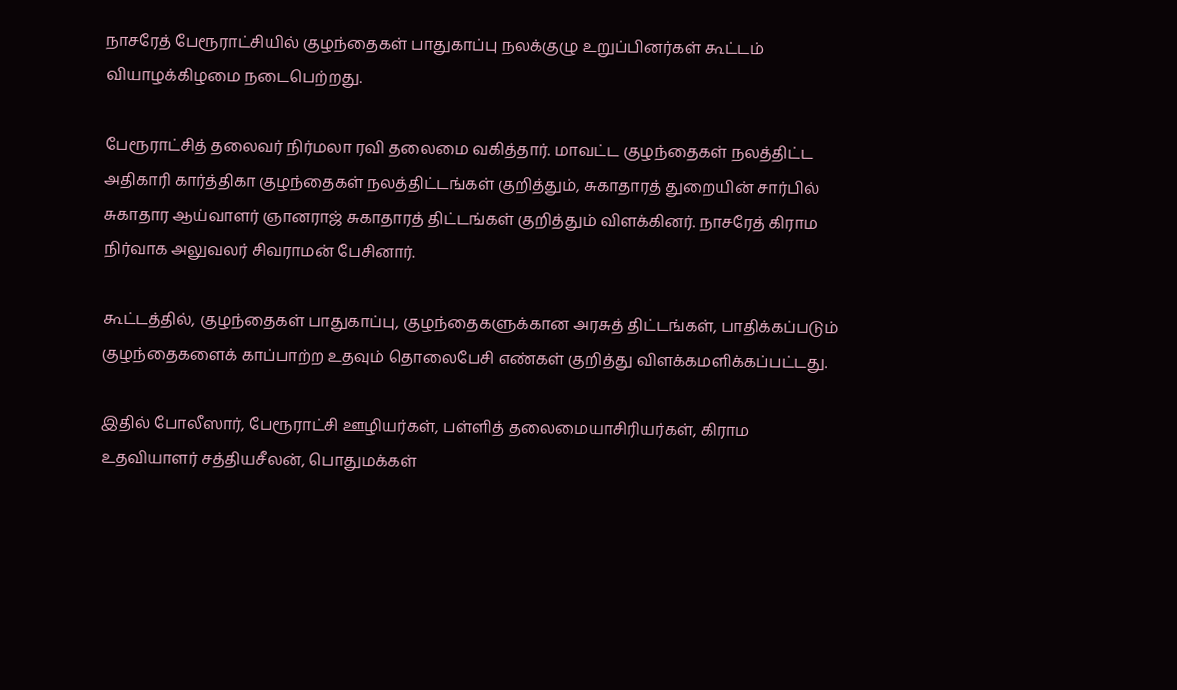நாசரேத் பேரூராட்சியில் குழந்தைகள் பாதுகாப்பு நலக்குழு உறுப்பினர்கள் கூட்டம் வியாழக்கிழமை நடைபெற்றது.

பேரூராட்சித் தலைவர் நிர்மலா ரவி தலைமை வகித்தார். மாவட்ட குழந்தைகள் நலத்திட்ட அதிகாரி கார்த்திகா குழந்தைகள் நலத்திட்டங்கள் குறித்தும், சுகாதாரத் துறையின் சார்பில் சுகாதார ஆய்வாளர் ஞானராஜ் சுகாதாரத் திட்டங்கள் குறித்தும் விளக்கினர். நாசரேத் கிராம நிர்வாக அலுவலர் சிவராமன் பேசினார்.

கூட்டத்தில், குழந்தைகள் பாதுகாப்பு, குழந்தைகளுக்கான அரசுத் திட்டங்கள், பாதிக்கப்படும் குழந்தைகளைக் காப்பாற்ற உதவும் தொலைபேசி எண்கள் குறித்து விளக்கமளிக்கப்பட்டது.

இதில் போலீஸார், பேரூராட்சி ஊழியர்கள், பள்ளித் தலைமையாசிரியர்கள், கிராம உதவியாளர் சத்தியசீலன், பொதுமக்கள்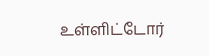உள்ளிட்டோர்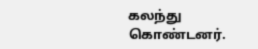கலந்து கொண்டனர்.